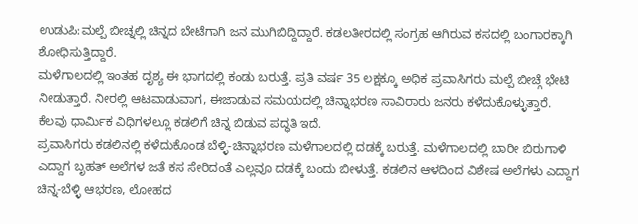ಉಡುಪಿ:ಮಲ್ಪೆ ಬೀಚ್ನಲ್ಲಿ ಚಿನ್ನದ ಬೇಟೆಗಾಗಿ ಜನ ಮುಗಿಬಿದ್ದಿದ್ದಾರೆ. ಕಡಲತೀರದಲ್ಲಿ ಸಂಗ್ರಹ ಆಗಿರುವ ಕಸದಲ್ಲಿ ಬಂಗಾರಕ್ಕಾಗಿ ಶೋಧಿಸುತ್ತಿದ್ದಾರೆ.
ಮಳೆಗಾಲದಲ್ಲಿ ಇಂತಹ ದೃಶ್ಯ ಈ ಭಾಗದಲ್ಲಿ ಕಂಡು ಬರುತ್ತೆ. ಪ್ರತಿ ವರ್ಷ 35 ಲಕ್ಷಕ್ಕೂ ಅಧಿಕ ಪ್ರವಾಸಿಗರು ಮಲ್ಪೆ ಬೀಚ್ಗೆ ಭೇಟಿ ನೀಡುತ್ತಾರೆ. ನೀರಲ್ಲಿ ಆಟವಾಡುವಾಗ, ಈಜಾಡುವ ಸಮಯದಲ್ಲಿ ಚಿನ್ನಾಭರಣ ಸಾವಿರಾರು ಜನರು ಕಳೆದುಕೊಳ್ಳುತ್ತಾರೆ. ಕೆಲವು ಧಾರ್ಮಿಕ ವಿಧಿಗಳಲ್ಲೂ ಕಡಲಿಗೆ ಚಿನ್ನ ಬಿಡುವ ಪದ್ಧತಿ ಇದೆ.
ಪ್ರವಾಸಿಗರು ಕಡಲಿನಲ್ಲಿ ಕಳೆದುಕೊಂಡ ಬೆಳ್ಳಿ-ಚಿನ್ನಾಭರಣ ಮಳೆಗಾಲದಲ್ಲಿ ದಡಕ್ಕೆ ಬರುತ್ತೆ. ಮಳೆಗಾಲದಲ್ಲಿ ಬಾರೀ ಬಿರುಗಾಳಿ ಎದ್ದಾಗ ಬೃಹತ್ ಅಲೆಗಳ ಜತೆ ಕಸ ಸೇರಿದಂತೆ ಎಲ್ಲವೂ ದಡಕ್ಕೆ ಬಂದು ಬೀಳುತ್ತೆ. ಕಡಲಿನ ಆಳದಿಂದ ವಿಶೇಷ ಅಲೆಗಳು ಎದ್ದಾಗ ಚಿನ್ನ-ಬೆಳ್ಳಿ ಆಭರಣ, ಲೋಹದ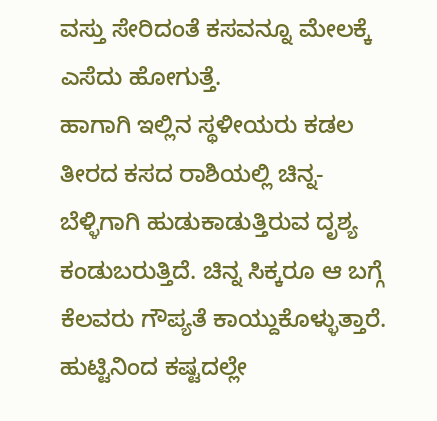ವಸ್ತು ಸೇರಿದಂತೆ ಕಸವನ್ನೂ ಮೇಲಕ್ಕೆ ಎಸೆದು ಹೋಗುತ್ತೆ.
ಹಾಗಾಗಿ ಇಲ್ಲಿನ ಸ್ಥಳೀಯರು ಕಡಲ ತೀರದ ಕಸದ ರಾಶಿಯಲ್ಲಿ ಚಿನ್ನ-ಬೆಳ್ಳಿಗಾಗಿ ಹುಡುಕಾಡುತ್ತಿರುವ ದೃಶ್ಯ ಕಂಡುಬರುತ್ತಿದೆ. ಚಿನ್ನ ಸಿಕ್ಕರೂ ಆ ಬಗ್ಗೆ ಕೆಲವರು ಗೌಪ್ಯತೆ ಕಾಯ್ದುಕೊಳ್ಳುತ್ತಾರೆ.
ಹುಟ್ಟಿನಿಂದ ಕಷ್ಟದಲ್ಲೇ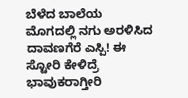ಬೆಳೆದ ಬಾಲೆಯ ಮೊಗದಲ್ಲಿ ನಗು ಅರಳಿಸಿದ ದಾವಣಗೆರೆ ಎಸ್ಪಿ! ಈ ಸ್ಟೋರಿ ಕೇಳಿದ್ರೆ ಭಾವುಕರಾಗ್ತೀರಿ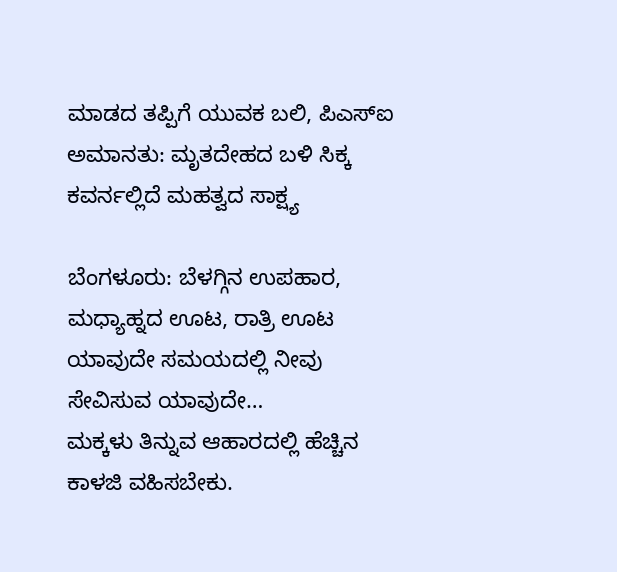ಮಾಡದ ತಪ್ಪಿಗೆ ಯುವಕ ಬಲಿ, ಪಿಎಸ್ಐ ಅಮಾನತು: ಮೃತದೇಹದ ಬಳಿ ಸಿಕ್ಕ ಕವರ್ನಲ್ಲಿದೆ ಮಹತ್ವದ ಸಾಕ್ಷ್ಯ

ಬೆಂಗಳೂರು: ಬೆಳಗ್ಗಿನ ಉಪಹಾರ, ಮಧ್ಯಾಹ್ನದ ಊಟ, ರಾತ್ರಿ ಊಟ ಯಾವುದೇ ಸಮಯದಲ್ಲಿ ನೀವು ಸೇವಿಸುವ ಯಾವುದೇ…
ಮಕ್ಕಳು ತಿನ್ನುವ ಆಹಾರದಲ್ಲಿ ಹೆಚ್ಚಿನ ಕಾಳಜಿ ವಹಿಸಬೇಕು.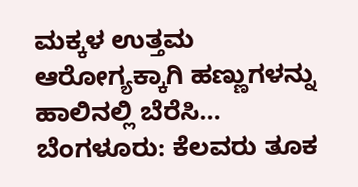ಮಕ್ಕಳ ಉತ್ತಮ ಆರೋಗ್ಯಕ್ಕಾಗಿ ಹಣ್ಣುಗಳನ್ನು ಹಾಲಿನಲ್ಲಿ ಬೆರೆಸಿ…
ಬೆಂಗಳೂರು: ಕೆಲವರು ತೂಕ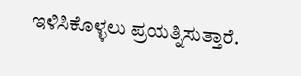ಇಳಿಸಿಕೊಳ್ಳಲು ಪ್ರಯತ್ನಿಸುತ್ತಾರೆ.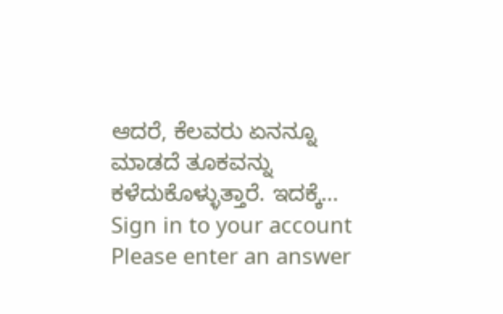ಆದರೆ, ಕೆಲವರು ಏನನ್ನೂ ಮಾಡದೆ ತೂಕವನ್ನು ಕಳೆದುಕೊಳ್ಳುತ್ತಾರೆ. ಇದಕ್ಕೆ…
Sign in to your account
Please enter an answer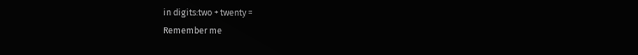in digits:two + twenty =
Remember me